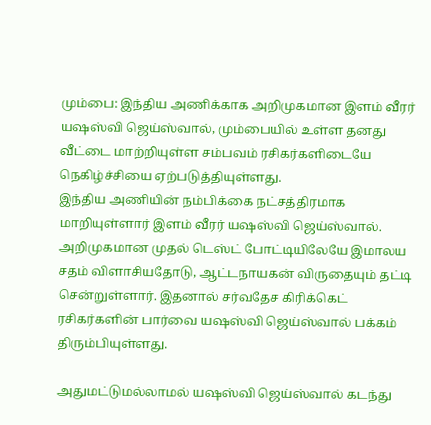மும்பை: இந்திய அணிக்காக அறிமுகமான இளம் வீரர் யஷஸ்வி ஜெய்ஸ்வால், மும்பையில் உள்ள தனது வீட்டை மாற்றியுள்ள சம்பவம் ரசிகர்களிடையே நெகிழ்ச்சியை ஏற்படுத்தியுள்ளது.
இந்திய அணியின் நம்பிக்கை நட்சத்திரமாக மாறியுள்ளார் இளம் வீரர் யஷஸ்வி ஜெய்ஸ்வால். அறிமுகமான முதல் டெஸ்ட் போட்டியிலேயே இமாலய சதம் விளாசியதோடு, ஆட்டநாயகன் விருதையும் தட்டி சென்றுள்ளார். இதனால் சர்வதேச கிரிக்கெட் ரசிகர்களின் பார்வை யஷஸ்வி ஜெய்ஸ்வால் பக்கம் திரும்பியுள்ளது.

அதுமட்டுமல்லாமல் யஷஸ்வி ஜெய்ஸ்வால் கடந்து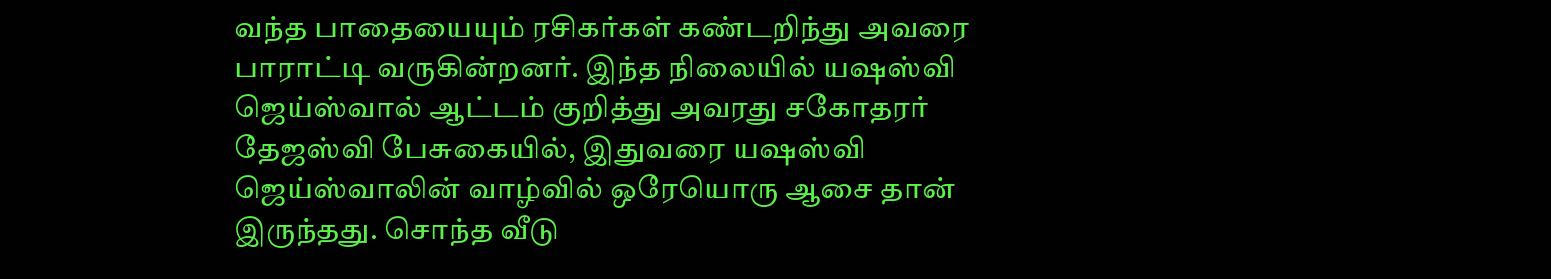வந்த பாதையையும் ரசிகர்கள் கண்டறிந்து அவரை பாராட்டி வருகின்றனர். இந்த நிலையில் யஷஸ்வி ஜெய்ஸ்வால் ஆட்டம் குறித்து அவரது சகோதரர் தேஜஸ்வி பேசுகையில், இதுவரை யஷஸ்வி ஜெய்ஸ்வாலின் வாழ்வில் ஒரேயொரு ஆசை தான் இருந்தது. சொந்த வீடு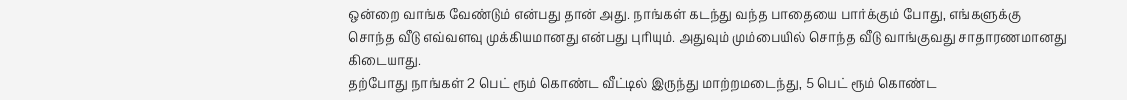ஒன்றை வாங்க வேண்டும் என்பது தான் அது. நாங்கள் கடந்து வந்த பாதையை பார்க்கும் போது, எங்களுக்கு சொந்த வீடு எவ்வளவு முக்கியமானது என்பது புரியும். அதுவும் மும்பையில் சொந்த வீடு வாங்குவது சாதாரணமானது கிடையாது.
தற்போது நாங்கள் 2 பெட் ரூம் கொண்ட வீட்டில் இருந்து மாற்றமடைந்து, 5 பெட் ரூம் கொண்ட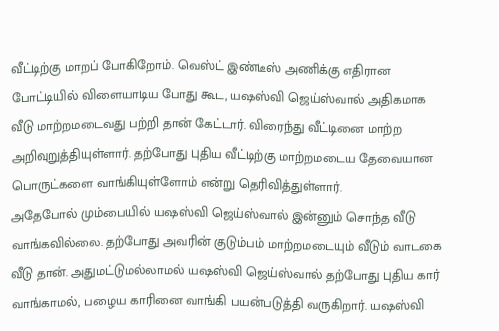வீட்டிற்கு மாறப் போகிறோம். வெஸ்ட் இண்டீஸ் அணிக்கு எதிரான போட்டியில் விளையாடிய போது கூட, யஷஸ்வி ஜெய்ஸ்வால் அதிகமாக வீடு மாற்றமடைவது பற்றி தான் கேட்டார். விரைந்து வீட்டினை மாற்ற அறிவுறுத்தியுள்ளார். தற்போது புதிய வீட்டிற்கு மாற்றமடைய தேவையான பொருட்களை வாங்கியுள்ளோம் என்று தெரிவித்துள்ளார்.
அதேபோல் மும்பையில் யஷஸ்வி ஜெய்ஸ்வால் இன்னும் சொந்த வீடு வாங்கவில்லை. தற்போது அவரின் குடும்பம் மாற்றமடையும் வீடும் வாடகை வீடு தான். அதுமட்டுமல்லாமல் யஷஸ்வி ஜெய்ஸ்வால் தற்போது புதிய கார் வாங்காமல், பழைய காரினை வாங்கி பயன்படுத்தி வருகிறார். யஷஸ்வி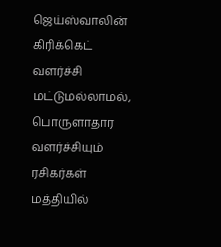ஜெய்ஸ்வாலின் கிரிக்கெட் வளர்ச்சி மட்டுமல்லாமல், பொருளாதார வளர்ச்சியும் ரசிகர்கள் மத்தியில்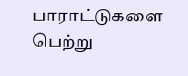பாராட்டுகளை பெற்று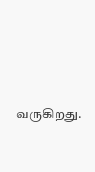வருகிறது.